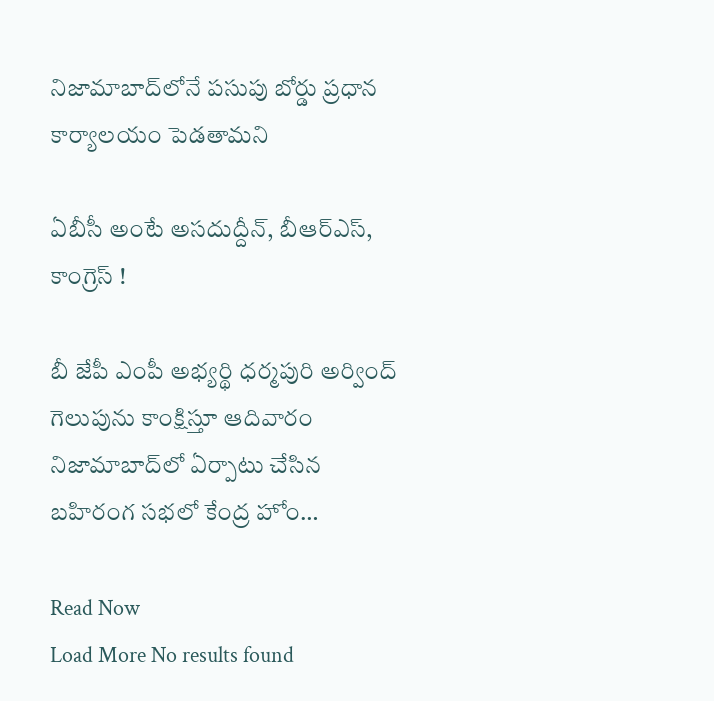నిజామాబాద్‌లోనే పసుపు బోర్డు ప్రధాన కార్యాలయం పెడతామని

ఏబీసీ అంటే అసదుద్దీన్, బీఆర్ఎస్, కాంగ్రెస్ !

బీ జేపీ ఎంపీ అభ్యర్థి ధర్మపురి అర్వింద్ గెలుపును కాంక్షిస్తూ ఆదివారం నిజామాబాద్‌లో ఏర్పాటు చేసిన బహిరంగ సభలో కేంద్ర హోం…

Read Now
Load More No results found